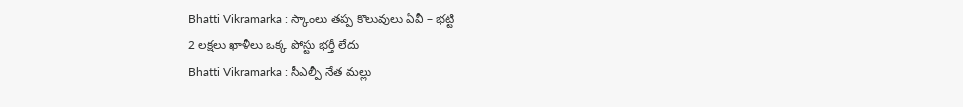Bhatti Vikramarka : స్కాంలు తప్ప కొలువులు ఏవీ – భట్టి
2 లక్షలు ఖాళీలు ఒక్క పోస్టు భర్తీ లేదు
Bhatti Vikramarka : సీఎల్పీ నేత మల్లు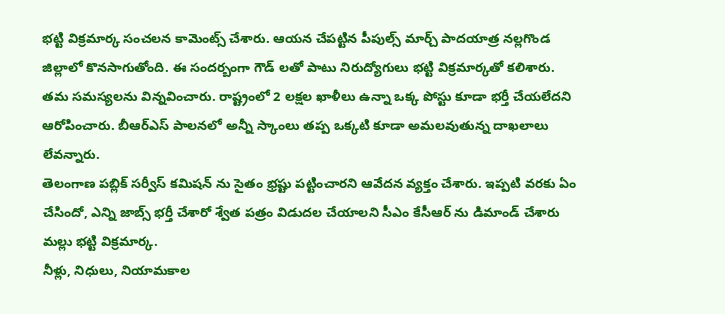భట్టి విక్రమార్క సంచలన కామెంట్స్ చేశారు. ఆయన చేపట్టిన పీపుల్స్ మార్చ్ పాదయాత్ర నల్లగొండ జిల్లాలో కొనసాగుతోంది. ఈ సందర్బంగా గౌడ్ లతో పాటు నిరుద్యోగులు భట్టి విక్రమార్కతో కలిశారు. తమ సమస్యలను విన్నవించారు. రాష్ట్రంలో 2 లక్షల ఖాళీలు ఉన్నా ఒక్క పోస్టు కూడా భర్తీ చేయలేదని ఆరోపించారు. బీఆర్ఎస్ పాలనలో అన్నీ స్కాంలు తప్ప ఒక్కటి కూడా అమలవుతున్న దాఖలాలు లేవన్నారు.
తెలంగాణ పబ్లిక్ సర్వీస్ కమిషన్ ను సైతం భ్రష్టు పట్టించారని ఆవేదన వ్యక్తం చేశారు. ఇప్పటి వరకు ఏం చేసిందో, ఎన్ని జాబ్స్ భర్తీ చేశారో శ్వేత పత్రం విడుదల చేయాలని సీఎం కేసీఆర్ ను డిమాండ్ చేశారు మల్లు భట్టి విక్రమార్క.
నీళ్లు, నిధులు, నియామకాల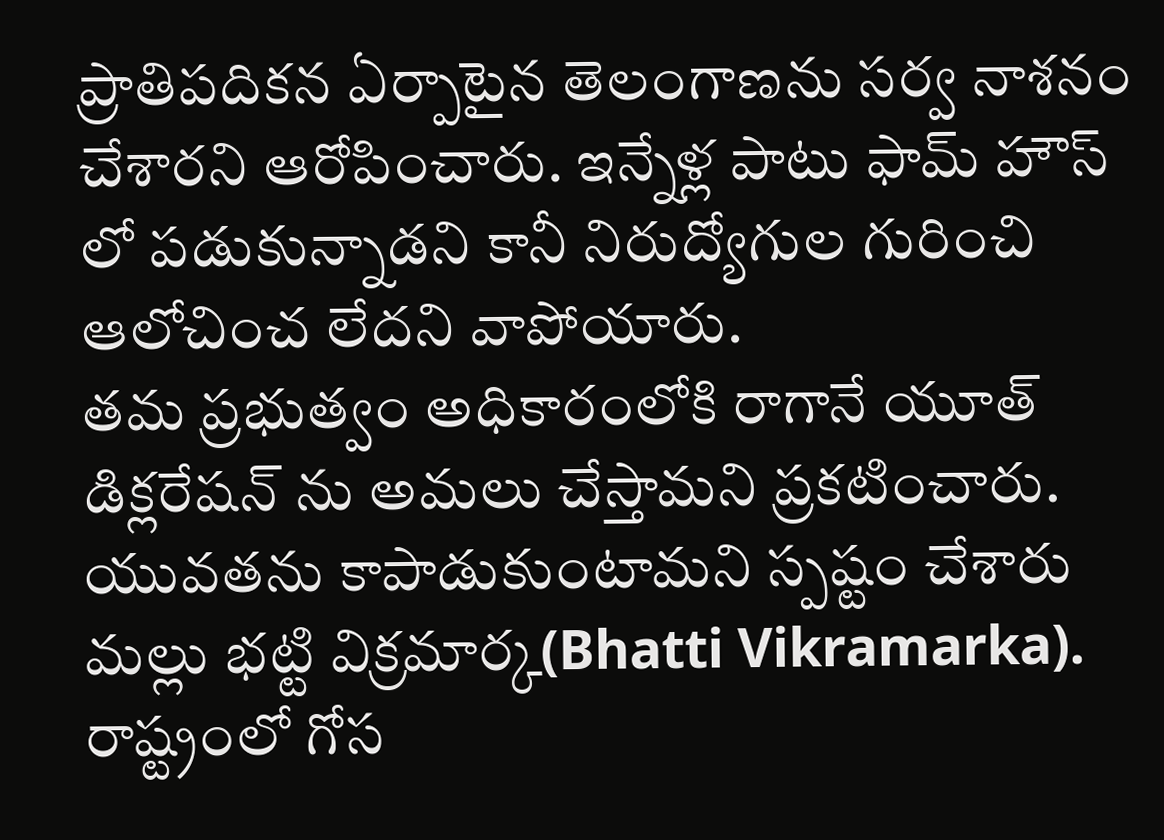ప్రాతిపదికన ఏర్పాటైన తెలంగాణను సర్వ నాశనం చేశారని ఆరోపించారు. ఇన్నేళ్ల పాటు ఫామ్ హౌస్ లో పడుకున్నాడని కానీ నిరుద్యోగుల గురించి ఆలోచించ లేదని వాపోయారు.
తమ ప్రభుత్వం అధికారంలోకి రాగానే యూత్ డిక్లరేషన్ ను అమలు చేస్తామని ప్రకటించారు. యువతను కాపాడుకుంటామని స్పష్టం చేశారు మల్లు భట్టి విక్రమార్క(Bhatti Vikramarka). రాష్ట్రంలో గోస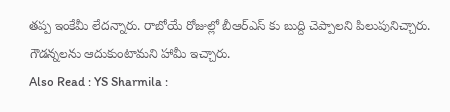తప్ప ఇంకేమీ లేదన్నారు. రాబోయే రోజుల్లో బీఆర్ఎస్ కు బుద్ది చెప్పాలని పిలుపునిచ్చారు. గౌడన్నలను ఆదుకుంటామని హామీ ఇచ్చారు.
Also Read : YS Sharmila :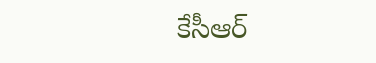కేసీఆర్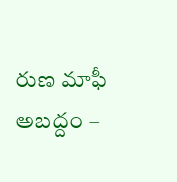రుణ మాఫీ అబద్దం –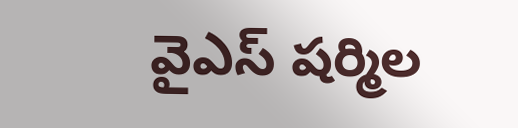వైఎస్ షర్మిల